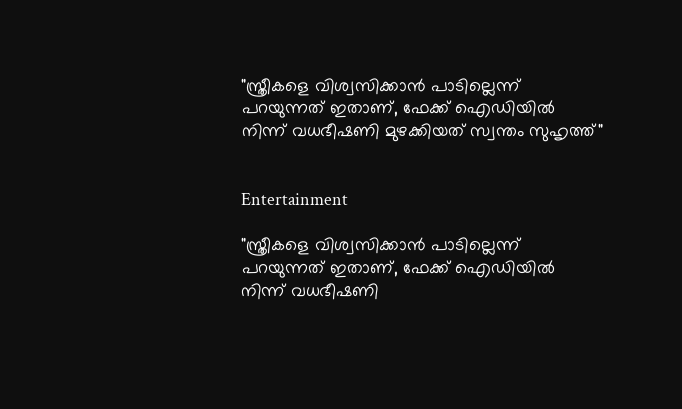"സ്ത്രീകളെ വിശ്വസിക്കാൻ പാടില്ലെന്ന് പറയുന്നത് ഇതാണ്, ഫേക്ക് ഐഡിയിൽ നിന്ന് വധഭീഷണി മുഴക്കിയത് സ്വന്തം സുഹൃത്ത്"


Entertainment

"സ്ത്രീകളെ വിശ്വസിക്കാൻ പാടില്ലെന്ന് പറയുന്നത് ഇതാണ്, ഫേക്ക് ഐഡിയിൽ നിന്ന് വധഭീഷണി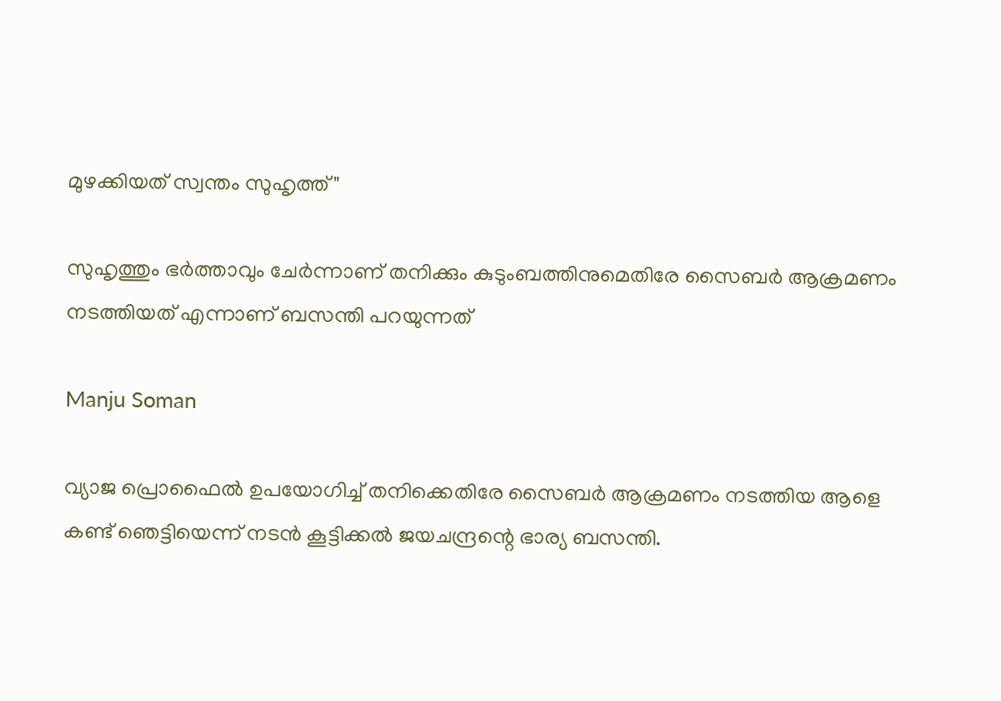മുഴക്കിയത് സ്വന്തം സുഹൃത്ത്"

സുഹൃത്തും ഭർത്താവും ചേർന്നാണ് തനിക്കും കുടുംബത്തിനുമെതിരേ സൈബർ ആക്രമണം നടത്തിയത് എന്നാണ് ബസന്തി പറയുന്നത്

Manju Soman

വ്യാജ പ്രൊഫൈൽ ഉപയോഗിച്ച് തനിക്കെതിരേ സൈബർ ആക്രമണം നടത്തിയ ആളെ കണ്ട് ഞെട്ടിയെന്ന് നടൻ കൂട്ടിക്കൽ ജയചന്ദ്രന്റെ ഭാര്യ ബസന്തി.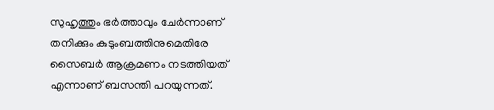സുഹൃത്തും ഭർത്താവും ചേർന്നാണ് തനിക്കും കുടുംബത്തിനുമെതിരേ സൈബർ ആക്രമണം നടത്തിയത് എന്നാണ് ബസന്തി പറയുന്നത്.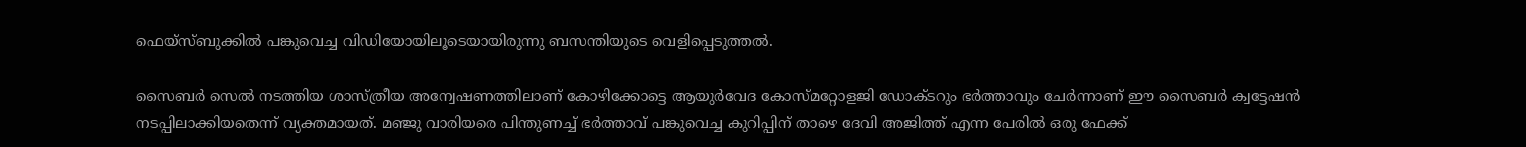ഫെയ്സ്ബുക്കിൽ പങ്കുവെച്ച വിഡിയോയിലൂടെയായിരുന്നു ബസന്തിയുടെ വെളിപ്പെടുത്തൽ.

സൈബർ സെൽ നടത്തിയ ശാസ്ത്രീയ അന്വേഷണത്തിലാണ് കോഴിക്കോട്ടെ ആയുർവേദ കോസ്മറ്റോളജി ഡോക്ടറും ഭർത്താവും ചേർന്നാണ് ഈ സൈബർ ക്വട്ടേഷൻ നടപ്പിലാക്കിയതെന്ന് വ്യക്തമായത്. മഞ്ജു വാരിയരെ പിന്തുണച്ച് ഭർത്താവ് പങ്കുവെച്ച കുറിപ്പിന് താഴെ ദേവി അജിത്ത് എന്ന പേരിൽ ഒരു ഫേക്ക്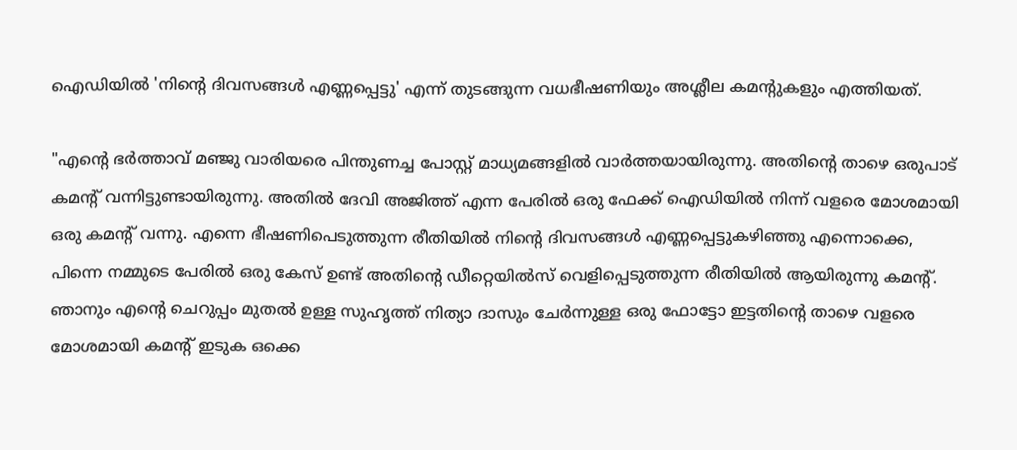ഐഡിയിൽ 'നിന്റെ ദിവസങ്ങൾ എണ്ണപ്പെട്ടു' എന്ന് തുടങ്ങുന്ന വധഭീഷണിയും അശ്ലീല കമന്റുകളും എത്തിയത്.

"എന്റെ ഭർത്താവ് മഞ്ജു വാരിയരെ പിന്തുണച്ച പോസ്റ്റ് മാധ്യമങ്ങളിൽ വാർത്തയായിരുന്നു. അതിന്റെ താഴെ ഒരുപാട് കമന്റ് വന്നിട്ടുണ്ടായിരുന്നു. അതിൽ ദേവി അജിത്ത് എന്ന പേരിൽ ഒരു ഫേക്ക് ഐഡിയിൽ നിന്ന് വളരെ മോശമായി ഒരു കമന്റ് വന്നു. എന്നെ ഭീഷണിപെടുത്തുന്ന രീതിയിൽ നിന്റെ ദിവസങ്ങൾ എണ്ണപ്പെട്ടുകഴിഞ്ഞു എന്നൊക്കെ, പിന്നെ നമ്മുടെ പേരിൽ ഒരു കേസ് ഉണ്ട് അതിന്റെ ഡീറ്റെയിൽസ് വെളിപ്പെടുത്തുന്ന രീതിയിൽ ആയിരുന്നു കമന്റ്. ഞാനും എന്റെ ചെറുപ്പം മുതൽ ഉള്ള സുഹൃത്ത് നിത്യാ ദാസും ചേർന്നുള്ള ഒരു ഫോട്ടോ ഇട്ടതിന്റെ താഴെ വളരെ മോശമായി കമന്റ് ഇടുക ഒക്കെ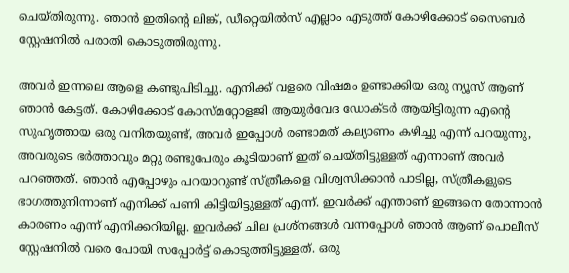ചെയ്തിരുന്നു. ഞാൻ ഇതിന്റെ ലിങ്ക്, ഡീറ്റെയിൽസ് എല്ലാം എടുത്ത് കോഴിക്കോട് സൈബർ സ്റ്റേഷനിൽ പരാതി കൊടുത്തിരുന്നു.

അവർ ഇന്നലെ ആളെ കണ്ടുപിടിച്ചു. എനിക്ക് വളരെ വിഷമം ഉണ്ടാക്കിയ ഒരു ന്യൂസ് ആണ് ഞാൻ കേട്ടത്. കോഴിക്കോട് കോസ്മറ്റോളജി ആയുർവേദ ഡോക്ടർ ആയിട്ടിരുന്ന എന്റെ സുഹൃത്തായ ഒരു വനിതയുണ്ട്, അവർ ഇപ്പോൾ രണ്ടാമത് കല്യാണം കഴിച്ചു എന്ന് പറയുന്നു, അവരുടെ ഭർത്താവും മറ്റു രണ്ടുപേരും കൂടിയാണ് ഇത് ചെയ്തിട്ടുള്ളത് എന്നാണ് അവർ പറഞ്ഞത്. ഞാൻ എപ്പോഴും പറയാറുണ്ട് സ്ത്രീകളെ വിശ്വസിക്കാൻ പാടില്ല, സ്ത്രീകളുടെ ഭാഗത്തുനിന്നാണ് എനിക്ക് പണി കിട്ടിയിട്ടുള്ളത് എന്ന്. ഇവർക്ക് എന്താണ് ഇങ്ങനെ തോന്നാൻ കാരണം എന്ന് എനിക്കറിയില്ല. ഇവർക്ക് ചില പ്രശ്നങ്ങൾ വന്നപ്പോൾ ഞാൻ ആണ് പൊലീസ് സ്റ്റേഷനിൽ വരെ പോയി സപ്പോർട്ട് കൊടുത്തിട്ടുള്ളത്. ഒരു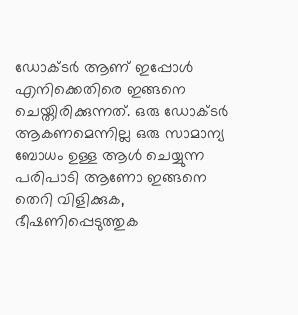ഡോക്ടർ ആണ് ഇപ്പോൾ എനിക്കെതിരെ ഇങ്ങനെ ചെയ്തിരിക്കുന്നത്. ഒരു ഡോക്ടർ ആകണമെന്നില്ല ഒരു സാമാന്യ ബോധം ഉള്ള ആൾ ചെയ്യുന്ന പരിപാടി ആണോ ഇങ്ങനെ തെറി വിളിക്കുക, ഭീഷണിപ്പെടുത്തുക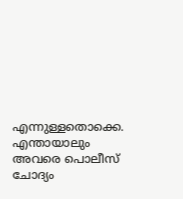എന്നുള്ളതൊക്കെ. എന്തായാലും അവരെ പൊലീസ് ചോദ്യം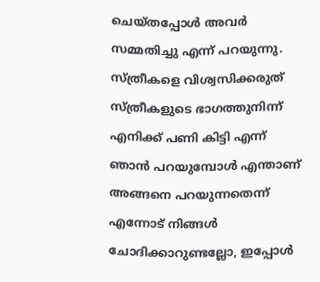ചെയ്തപ്പോൾ അവർ സമ്മതിച്ചു എന്ന് പറയുന്നു. സ്ത്രീകളെ വിശ്വസിക്കരുത് സ്ത്രീകളുടെ ഭാഗത്തുനിന്ന് എനിക്ക് പണി കിട്ടി എന്ന് ഞാൻ പറയുമ്പോൾ എന്താണ് അങ്ങനെ പറയുന്നതെന്ന് എന്നോട് നിങ്ങൾ ചോദിക്കാറുണ്ടല്ലോ, ഇപ്പോൾ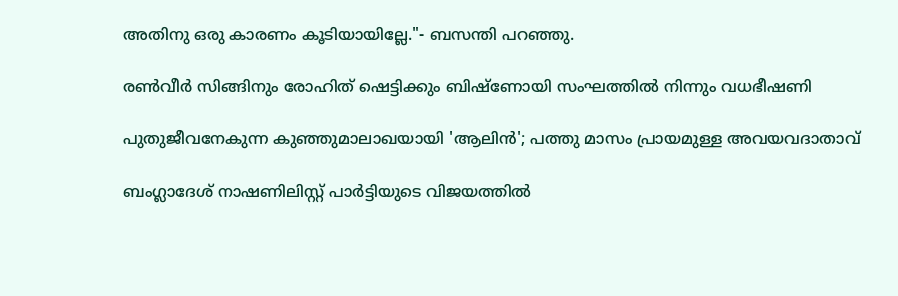അതിനു ഒരു കാരണം കൂടിയായില്ലേ."- ബസന്തി പറഞ്ഞു.

രൺവീർ സിങ്ങിനും രോഹിത് ഷെട്ടിക്കും ബിഷ്ണോയി സംഘത്തിൽ നിന്നും വധഭീഷണി

പുതുജീവനേകുന്ന കുഞ്ഞുമാലാഖയായി 'ആലിൻ'; പത്തു മാസം പ്രായമുള്ള അവയവദാതാവ്

ബംഗ്ലാദേശ് നാഷണിലിസ്റ്റ് പാർട്ടിയുടെ വിജയത്തിൽ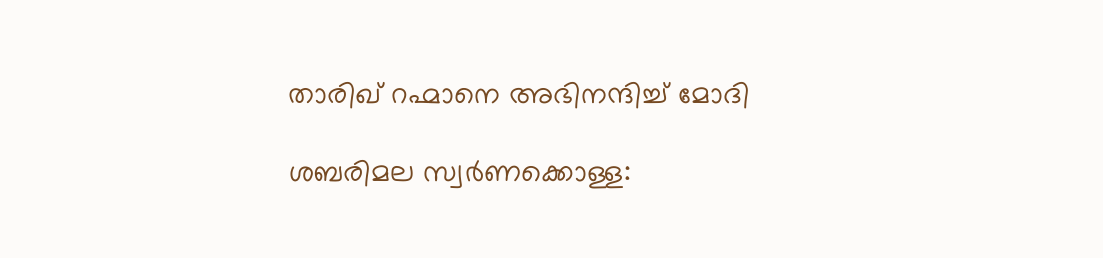താരിഖ് റഹ്മാനെ അഭിനന്ദിച്ച് മോദി

ശബരിമല സ്വർണക്കൊള്ള: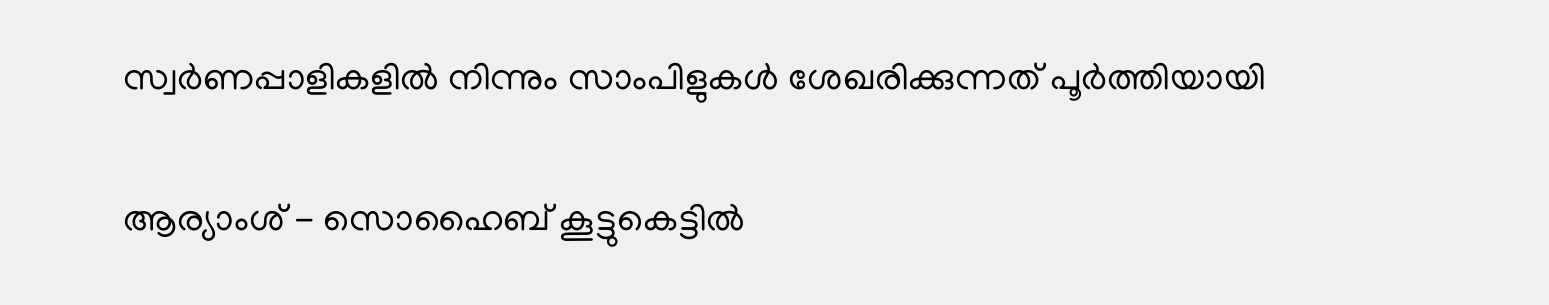സ്വർണപ്പാളികളിൽ നിന്നും സാംപിളുകൾ ശേഖരിക്കുന്നത് പൂർത്തിയായി

ആര‍്യാംശ് - സൊഹൈബ് കൂട്ടുകെട്ടിൽ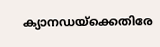ക‍്യാനഡയ്ക്കെതിരേ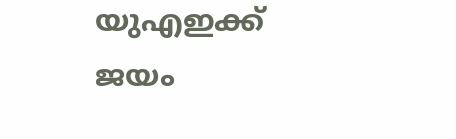യുഎഇക്ക് ജയം